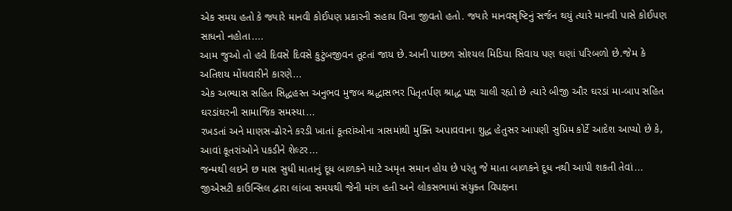એક સમય હતો કે જ્યારે માનવી કોઈપણ પ્રકારની સહાય વિના જીવતો હતો. જ્યારે માનવસૃષ્ટિનું સર્જન થયું ત્યારે માનવી પાસે કોઈપણ સાધનો નહોતા....
આમ જુઓ તો હવે દિવસે દિવસે કુટુંબજીવન તૂટતાં જાય છે.આની પાછળ સોશ્યલ મિડિયા સિવાય પણ ઘણાં પરિબળો છે.જેમ કે અતિશય મોંઘવારીને કારણે...
એક અભ્યાસ સહિત સિદ્ધહસ્ત અનુભવ મુજબ શ્રદ્ધાસભર પિતૃતર્પણ શ્રાદ્ધ પક્ષ ચાલી રહ્યો છે ત્યારે બીજી ઔર ઘરડાં મા-બાપ સહિત ઘરડાંઘરની સામાજિક સમસ્યા...
રખડતાં અને માણસ-ઢોરને કરડી ખાતાં કૂતરાંઓના ત્રાસમાંથી મુક્તિ અપાવવાના શુદ્ધ હેતુસર આપણી સુપ્રિમ કોર્ટે આદેશ આપ્યો છે કે, આવાં કૂતરાંઓને પકડીને શેલ્ટર...
જન્મથી લઇને છ માસ સુધી માતાનું દૂધ બાળકને માટે અમૃત સમાન હોય છે પરંતુ જે માતા બાળકને દૂધ નથી આપી શકતી તેવાં...
જીએસટી કાઉન્સિલ દ્વારા લાંબા સમયથી જેની માંગ હતી અને લોકસભામાં સંયુક્ત વિપક્ષના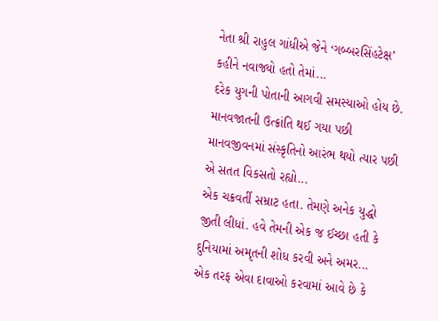નેતા શ્રી રાહુલ ગાંધીએ જેને ‘ગબ્બરસિંહટેક્ષ’ કહીને નવાજ્યો હતો તેમાં...
દરેક યુગની પોતાની આગવી સમસ્યાઓ હોય છે. માનવજાતની ઉત્ક્રાંતિ થઈ ગયા પછી માનવજીવનમાં સંસ્કૃતિનો આરંભ થયો ત્યાર પછી એ સતત વિકસતો રહ્યો...
એક ચક્રવર્તી સમ્રાટ હતા. તેમણે અનેક યુદ્ધો જીતી લીધાં. હવે તેમની એક જ ઈચ્છા હતી કે દુનિયામાં અમૃતની શોધ કરવી અને અમર...
એક તરફ એવા દાવાઓ કરવામાં આવે છે કે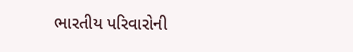ભારતીય પરિવારોની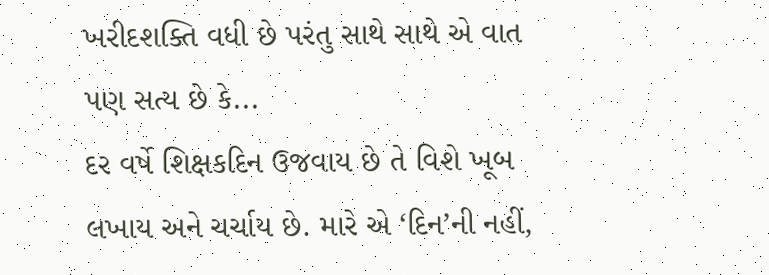ખરીદશક્તિ વધી છે પરંતુ સાથે સાથે એ વાત પણ સત્ય છે કે...
દર વર્ષે શિક્ષકદિન ઉજવાય છે તે વિશે ખૂબ લખાય અને ચર્ચાય છે. મારે એ ‘દિન’ની નહીં,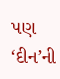પણ ‘દીન’ની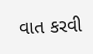વાત કરવી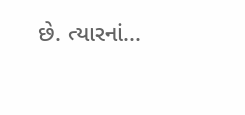છે. ત્યારનાં...